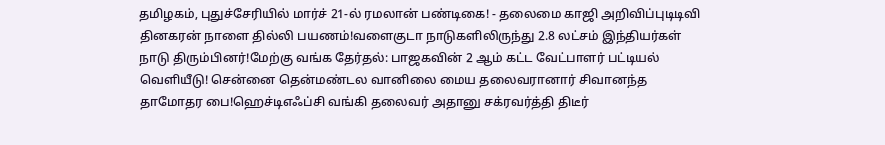தமிழகம், புதுச்சேரியில் மார்ச் 21-ல் ரமலான் பண்டிகை! - தலைமை காஜி அறிவிப்புடிடிவி தினகரன் நாளை தில்லி பயணம்!வளைகுடா நாடுகளிலிருந்து 2.8 லட்சம் இந்தியர்கள் நாடு திரும்பினர்!மேற்கு வங்க தேர்தல்: பாஜகவின் 2 ஆம் கட்ட வேட்பாளர் பட்டியல் வெளியீடு! சென்னை தென்மண்டல வானிலை மைய தலைவரானார் சிவானந்த தாமோதர பை!ஹெச்டிஎஃப்சி வங்கி தலைவர் அதானு சக்ரவர்த்தி திடீர்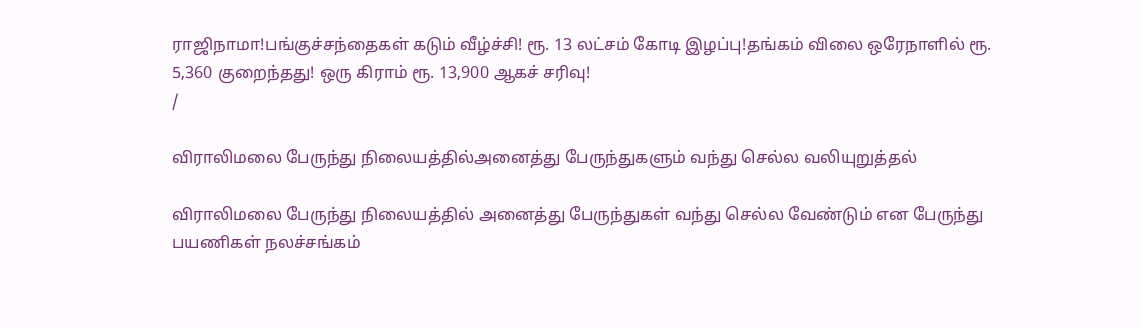ராஜிநாமா!பங்குச்சந்தைகள் கடும் வீழ்ச்சி! ரூ. 13 லட்சம் கோடி இழப்பு!தங்கம் விலை ஒரேநாளில் ரூ. 5,360 குறைந்தது! ஒரு கிராம் ரூ. 13,900 ஆகச் சரிவு!
/

விராலிமலை பேருந்து நிலையத்தில்அனைத்து பேருந்துகளும் வந்து செல்ல வலியுறுத்தல்

விராலிமலை பேருந்து நிலையத்தில் அனைத்து பேருந்துகள் வந்து செல்ல வேண்டும் என பேருந்து பயணிகள் நலச்சங்கம்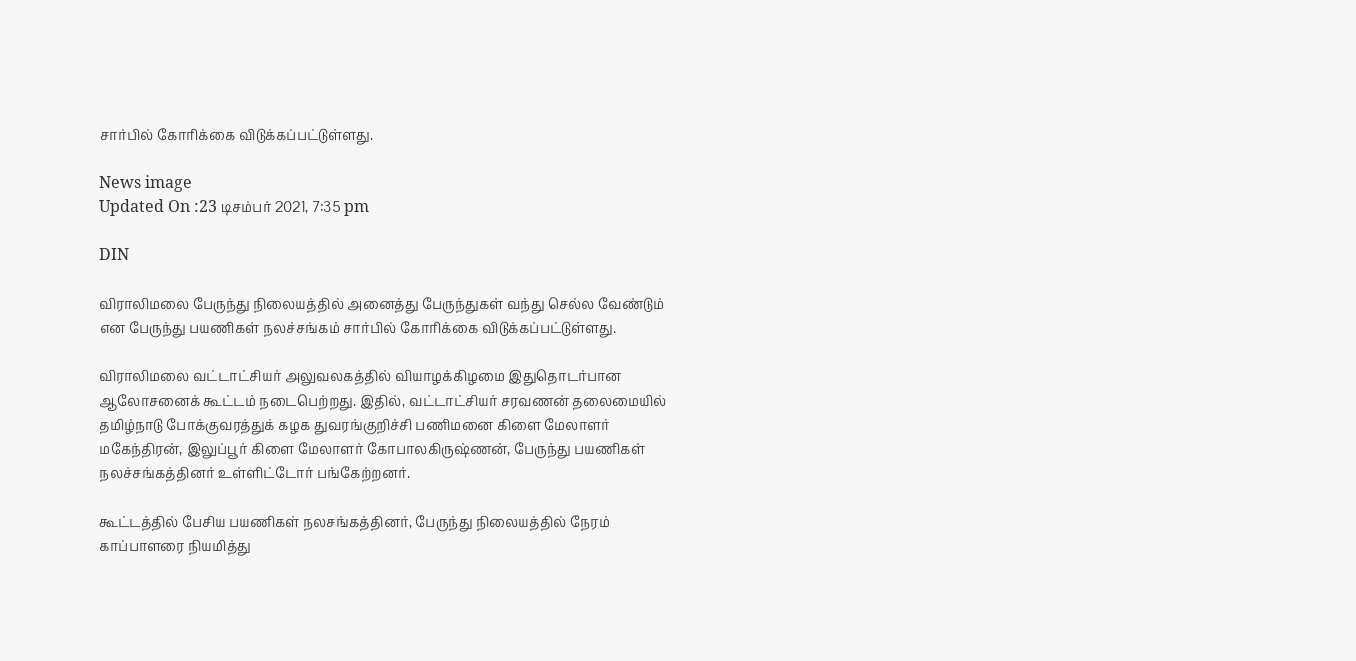சார்பில் கோரிக்கை விடுக்கப்பட்டுள்ளது.

News image
Updated On :23 டிசம்பர் 2021, 7:35 pm

DIN

விராலிமலை பேருந்து நிலையத்தில் அனைத்து பேருந்துகள் வந்து செல்ல வேண்டும் என பேருந்து பயணிகள் நலச்சங்கம் சார்பில் கோரிக்கை விடுக்கப்பட்டுள்ளது.

விராலிமலை வட்டாட்சியர் அலுவலகத்தில் வியாழக்கிழமை இதுதொடர்பான ஆலோசனைக் கூட்டம் நடைபெற்றது. இதில், வட்டாட்சியர் சரவணன் தலைமையில் தமிழ்நாடு போக்குவரத்துக் கழக துவரங்குறிச்சி பணிமனை கிளை மேலாளர் மகேந்திரன், இலுப்பூர் கிளை மேலாளர் கோபாலகிருஷ்ணன், பேருந்து பயணிகள் நலச்சங்கத்தினர் உள்ளிட்டோர் பங்கேற்றனர்.

கூட்டத்தில் பேசிய பயணிகள் நலசங்கத்தினர், பேருந்து நிலையத்தில் நேரம் காப்பாளரை நியமித்து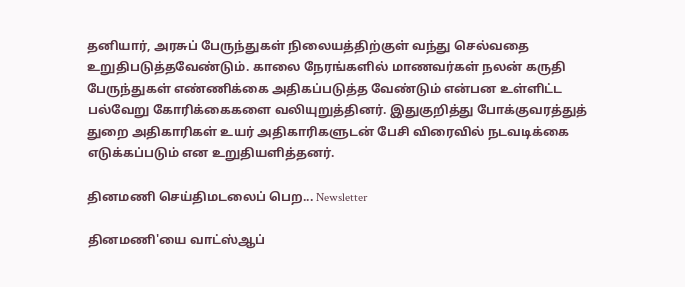தனியார், அரசுப் பேருந்துகள் நிலையத்திற்குள் வந்து செல்வதை உறுதிபடுத்தவேண்டும். காலை நேரங்களில் மாணவர்கள் நலன் கருதி பேருந்துகள் எண்ணிக்கை அதிகப்படுத்த வேண்டும் என்பன உள்ளிட்ட பல்வேறு கோரிக்கைகளை வலியுறுத்தினர். இதுகுறித்து போக்குவரத்துத் துறை அதிகாரிகள் உயர் அதிகாரிகளுடன் பேசி விரைவில் நடவடிக்கை எடுக்கப்படும் என உறுதியளித்தனர்.

தினமணி செய்திமடலைப் பெற... Newsletter

தினமணி'யை வாட்ஸ்ஆப்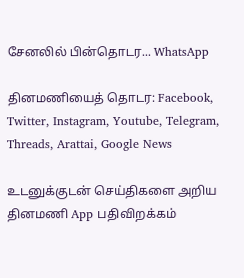சேனலில் பின்தொடர... WhatsApp

தினமணியைத் தொடர: Facebook, Twitter, Instagram, Youtube, Telegram, Threads, Arattai, Google News

உடனுக்குடன் செய்திகளை அறிய தினமணி App பதிவிறக்கம்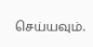செய்யவும்.